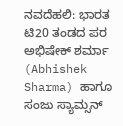ನವದೆಹಲಿ: ಭಾರತ ಟಿ20 ತಂಡದ ಪರ ಅಭಿಷೇಕ್ ಶರ್ಮಾ (Abhishek Sharma) ಹಾಗೂ ಸಂಜು ಸ್ಯಾಮ್ಸನ್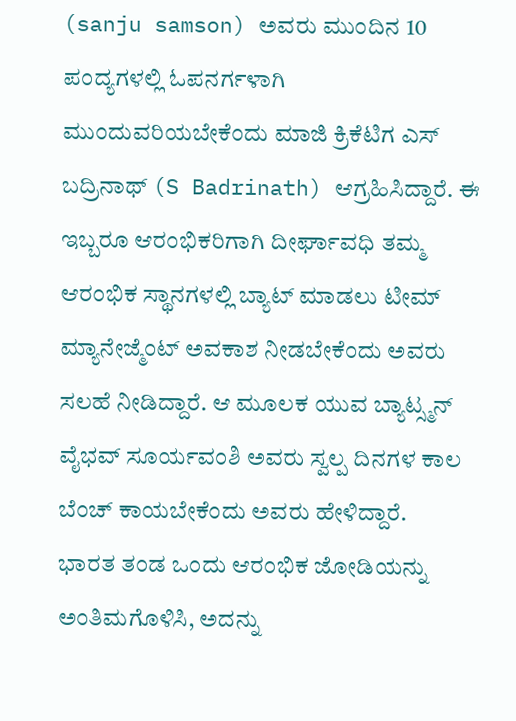(sanju samson) ಅವರು ಮುಂದಿನ 10 ಪಂದ್ಯಗಳಲ್ಲಿ ಓಪನರ್ಗಳಾಗಿ ಮುಂದುವರಿಯಬೇಕೆಂದು ಮಾಜಿ ಕ್ರಿಕೆಟಿಗ ಎಸ್ ಬದ್ರಿನಾಥ್ (S Badrinath) ಆಗ್ರಹಿಸಿದ್ದಾರೆ. ಈ ಇಬ್ಬರೂ ಆರಂಭಿಕರಿಗಾಗಿ ದೀರ್ಘಾವಧಿ ತಮ್ಮ ಆರಂಭಿಕ ಸ್ಥಾನಗಳಲ್ಲಿ ಬ್ಯಾಟ್ ಮಾಡಲು ಟೀಮ್ ಮ್ಯಾನೇಜ್ಮೆಂಟ್ ಅವಕಾಶ ನೀಡಬೇಕೆಂದು ಅವರು ಸಲಹೆ ನೀಡಿದ್ದಾರೆ. ಆ ಮೂಲಕ ಯುವ ಬ್ಯಾಟ್ಸ್ಮನ್ ವೈಭವ್ ಸೂರ್ಯವಂಶಿ ಅವರು ಸ್ವಲ್ಪ ದಿನಗಳ ಕಾಲ ಬೆಂಚ್ ಕಾಯಬೇಕೆಂದು ಅವರು ಹೇಳಿದ್ದಾರೆ.
ಭಾರತ ತಂಡ ಒಂದು ಆರಂಭಿಕ ಜೋಡಿಯನ್ನು ಅಂತಿಮಗೊಳಿಸಿ, ಅದನ್ನು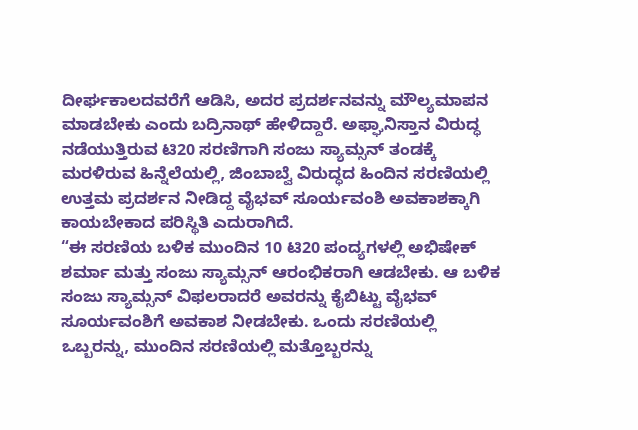ದೀರ್ಘಕಾಲದವರೆಗೆ ಆಡಿಸಿ, ಅದರ ಪ್ರದರ್ಶನವನ್ನು ಮೌಲ್ಯಮಾಪನ ಮಾಡಬೇಕು ಎಂದು ಬದ್ರಿನಾಥ್ ಹೇಳಿದ್ದಾರೆ. ಅಫ್ಘಾನಿಸ್ತಾನ ವಿರುದ್ಧ ನಡೆಯುತ್ತಿರುವ ಟಿ20 ಸರಣಿಗಾಗಿ ಸಂಜು ಸ್ಯಾಮ್ಸನ್ ತಂಡಕ್ಕೆ ಮರಳಿರುವ ಹಿನ್ನೆಲೆಯಲ್ಲಿ, ಜಿಂಬಾಬ್ವೆ ವಿರುದ್ಧದ ಹಿಂದಿನ ಸರಣಿಯಲ್ಲಿ ಉತ್ತಮ ಪ್ರದರ್ಶನ ನೀಡಿದ್ದ ವೈಭವ್ ಸೂರ್ಯವಂಶಿ ಅವಕಾಶಕ್ಕಾಗಿ ಕಾಯಬೇಕಾದ ಪರಿಸ್ಥಿತಿ ಎದುರಾಗಿದೆ.
“ಈ ಸರಣಿಯ ಬಳಿಕ ಮುಂದಿನ 10 ಟಿ20 ಪಂದ್ಯಗಳಲ್ಲಿ ಅಭಿಷೇಕ್ ಶರ್ಮಾ ಮತ್ತು ಸಂಜು ಸ್ಯಾಮ್ಸನ್ ಆರಂಭಿಕರಾಗಿ ಆಡಬೇಕು. ಆ ಬಳಿಕ ಸಂಜು ಸ್ಯಾಮ್ಸನ್ ವಿಫಲರಾದರೆ ಅವರನ್ನು ಕೈಬಿಟ್ಟು ವೈಭವ್ ಸೂರ್ಯವಂಶಿಗೆ ಅವಕಾಶ ನೀಡಬೇಕು. ಒಂದು ಸರಣಿಯಲ್ಲಿ ಒಬ್ಬರನ್ನು, ಮುಂದಿನ ಸರಣಿಯಲ್ಲಿ ಮತ್ತೊಬ್ಬರನ್ನು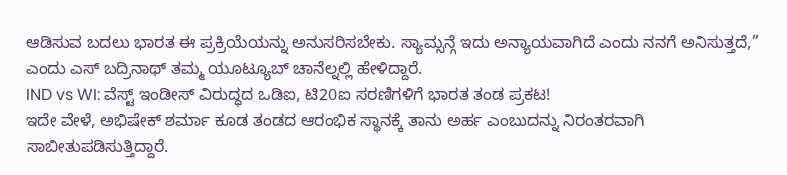ಆಡಿಸುವ ಬದಲು ಭಾರತ ಈ ಪ್ರಕ್ರಿಯೆಯನ್ನು ಅನುಸರಿಸಬೇಕು. ಸ್ಯಾಮ್ಸನ್ಗೆ ಇದು ಅನ್ಯಾಯವಾಗಿದೆ ಎಂದು ನನಗೆ ಅನಿಸುತ್ತದೆ,” ಎಂದು ಎಸ್ ಬದ್ರಿನಾಥ್ ತಮ್ಮ ಯೂಟ್ಯೂಬ್ ಚಾನೆಲ್ನಲ್ಲಿ ಹೇಳಿದ್ದಾರೆ.
IND vs WI: ವೆಸ್ಟ್ ಇಂಡೀಸ್ ವಿರುದ್ಧದ ಒಡಿಐ, ಟಿ20ಐ ಸರಣಿಗಳಿಗೆ ಭಾರತ ತಂಡ ಪ್ರಕಟ!
ಇದೇ ವೇಳೆ, ಅಭಿಷೇಕ್ ಶರ್ಮಾ ಕೂಡ ತಂಡದ ಆರಂಭಿಕ ಸ್ಥಾನಕ್ಕೆ ತಾನು ಅರ್ಹ ಎಂಬುದನ್ನು ನಿರಂತರವಾಗಿ ಸಾಬೀತುಪಡಿಸುತ್ತಿದ್ದಾರೆ.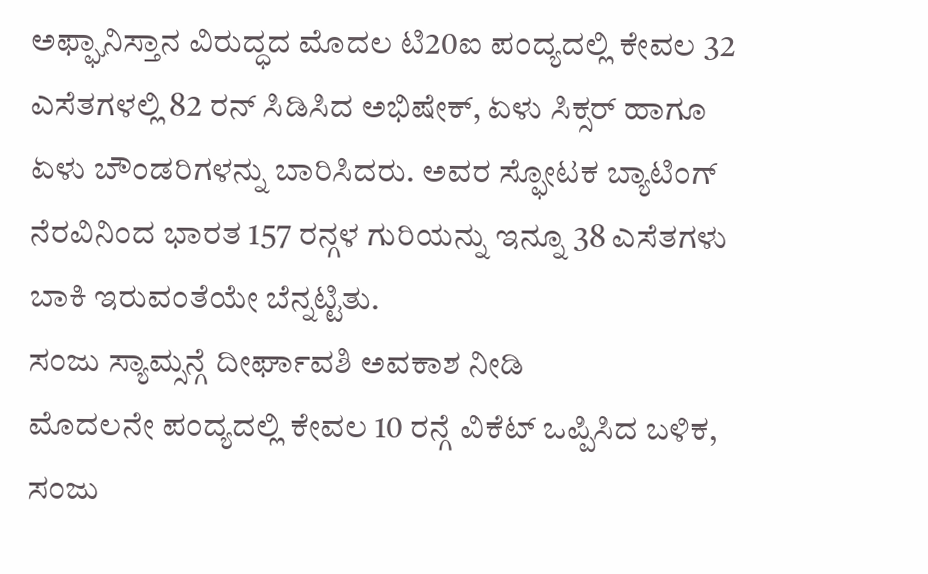ಅಫ್ಘಾನಿಸ್ತಾನ ವಿರುದ್ಧದ ಮೊದಲ ಟಿ20ಐ ಪಂದ್ಯದಲ್ಲಿ ಕೇವಲ 32 ಎಸೆತಗಳಲ್ಲಿ 82 ರನ್ ಸಿಡಿಸಿದ ಅಭಿಷೇಕ್, ಏಳು ಸಿಕ್ಸರ್ ಹಾಗೂ ಏಳು ಬೌಂಡರಿಗಳನ್ನು ಬಾರಿಸಿದರು. ಅವರ ಸ್ಫೋಟಕ ಬ್ಯಾಟಿಂಗ್ ನೆರವಿನಿಂದ ಭಾರತ 157 ರನ್ಗಳ ಗುರಿಯನ್ನು ಇನ್ನೂ 38 ಎಸೆತಗಳು ಬಾಕಿ ಇರುವಂತೆಯೇ ಬೆನ್ನಟ್ಟಿತು.
ಸಂಜು ಸ್ಯಾಮ್ಸನ್ಗೆ ದೀರ್ಘಾವಶಿ ಅವಕಾಶ ನೀಡಿ
ಮೊದಲನೇ ಪಂದ್ಯದಲ್ಲಿ ಕೇವಲ 10 ರನ್ಗೆ ವಿಕೆಟ್ ಒಪ್ಪಿಸಿದ ಬಳಿಕ, ಸಂಜು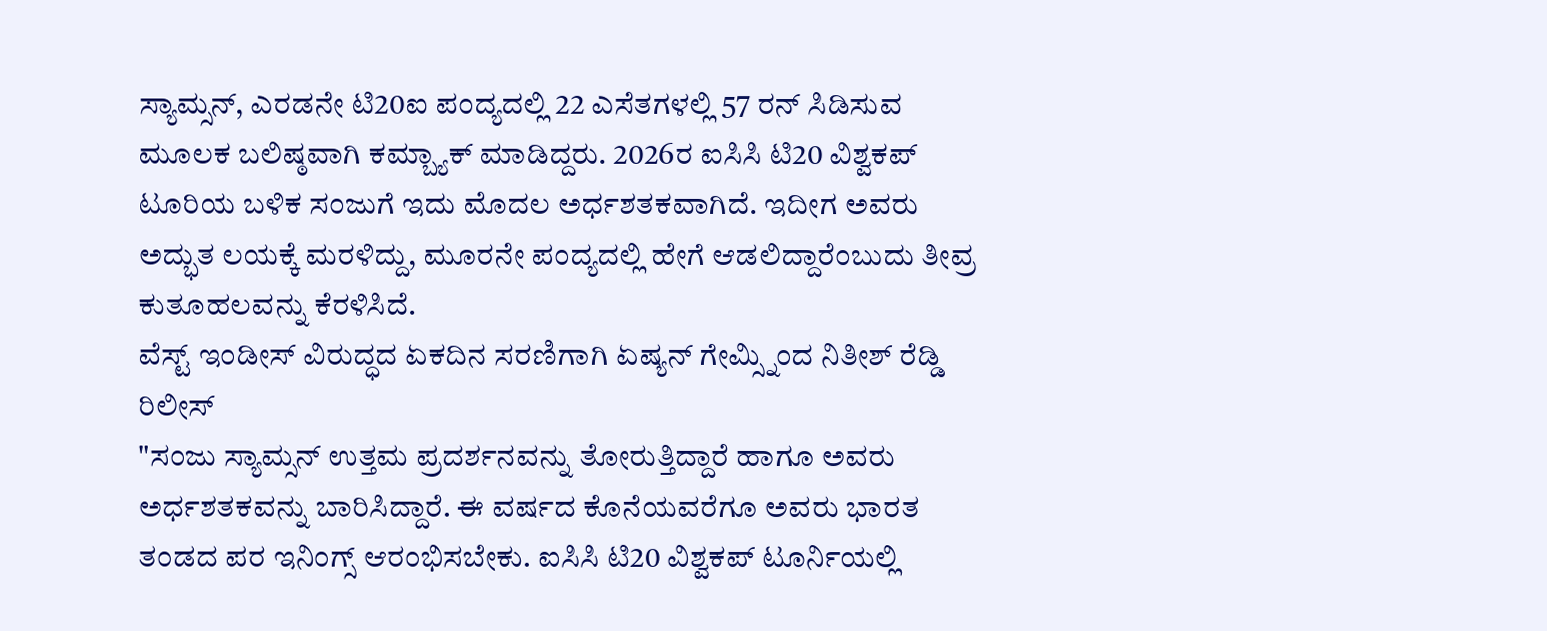ಸ್ಯಾಮ್ಸನ್, ಎರಡನೇ ಟಿ20ಐ ಪಂದ್ಯದಲ್ಲಿ 22 ಎಸೆತಗಳಲ್ಲಿ 57 ರನ್ ಸಿಡಿಸುವ ಮೂಲಕ ಬಲಿಷ್ಠವಾಗಿ ಕಮ್ಬ್ಯಾಕ್ ಮಾಡಿದ್ದರು. 2026ರ ಐಸಿಸಿ ಟಿ20 ವಿಶ್ವಕಪ್ ಟೂರಿಯ ಬಳಿಕ ಸಂಜುಗೆ ಇದು ಮೊದಲ ಅರ್ಧಶತಕವಾಗಿದೆ. ಇದೀಗ ಅವರು ಅದ್ಭುತ ಲಯಕ್ಕೆ ಮರಳಿದ್ದು, ಮೂರನೇ ಪಂದ್ಯದಲ್ಲಿ ಹೇಗೆ ಆಡಲಿದ್ದಾರೆಂಬುದು ತೀವ್ರ ಕುತೂಹಲವನ್ನು ಕೆರಳಿಸಿದೆ.
ವೆಸ್ಟ್ ಇಂಡೀಸ್ ವಿರುದ್ಧದ ಏಕದಿನ ಸರಣಿಗಾಗಿ ಏಷ್ಯನ್ ಗೇಮ್ಸ್ನಿಂದ ನಿತೀಶ್ ರೆಡ್ಡಿ ರಿಲೀಸ್
"ಸಂಜು ಸ್ಯಾಮ್ಸನ್ ಉತ್ತಮ ಪ್ರದರ್ಶನವನ್ನು ತೋರುತ್ತಿದ್ದಾರೆ ಹಾಗೂ ಅವರು ಅರ್ಧಶತಕವನ್ನು ಬಾರಿಸಿದ್ದಾರೆ. ಈ ವರ್ಷದ ಕೊನೆಯವರೆಗೂ ಅವರು ಭಾರತ ತಂಡದ ಪರ ಇನಿಂಗ್ಸ್ ಆರಂಭಿಸಬೇಕು. ಐಸಿಸಿ ಟಿ20 ವಿಶ್ವಕಪ್ ಟೂರ್ನಿಯಲ್ಲಿ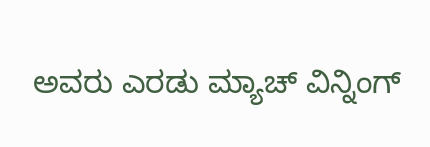ಅವರು ಎರಡು ಮ್ಯಾಚ್ ವಿನ್ನಿಂಗ್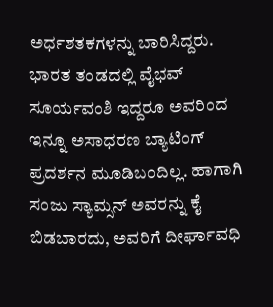ಅರ್ಧಶತಕಗಳನ್ನು ಬಾರಿಸಿದ್ದರು. ಭಾರತ ತಂಡದಲ್ಲಿ ವೈಭವ್ ಸೂರ್ಯವಂಶಿ ಇದ್ದರೂ ಅವರಿಂದ ಇನ್ನೂ ಅಸಾಧರಣ ಬ್ಯಾಟಿಂಗ್ ಪ್ರದರ್ಶನ ಮೂಡಿಬಂದಿಲ್ಲ. ಹಾಗಾಗಿ ಸಂಜು ಸ್ಯಾಮ್ಸನ್ ಅವರನ್ನು ಕೈ ಬಿಡಬಾರದು, ಅವರಿಗೆ ದೀರ್ಘಾವಧಿ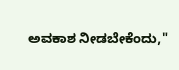ಅವಕಾಶ ನೀಡಬೇಕೆಂದು,"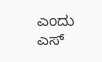ಎಂದು ಎಸ್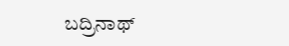ಬದ್ರಿನಾಥ್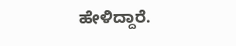ಹೇಳಿದ್ದಾರೆ.